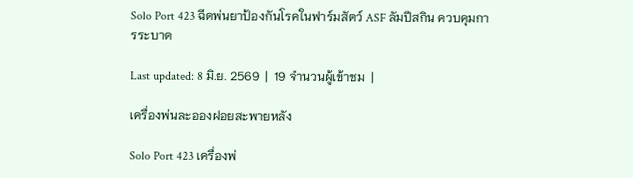Solo Port 423 ฉีดพ่นยาป้องกันโรคในฟาร์มสัตว์ ASF ลัมปีสกิน ควบคุมการระบาด

Last updated: 8 มิ.ย. 2569  |  19 จำนวนผู้เข้าชม  |

เครื่องพ่นละอองฝอยสะพายหลัง

Solo Port 423 เครื่องพ่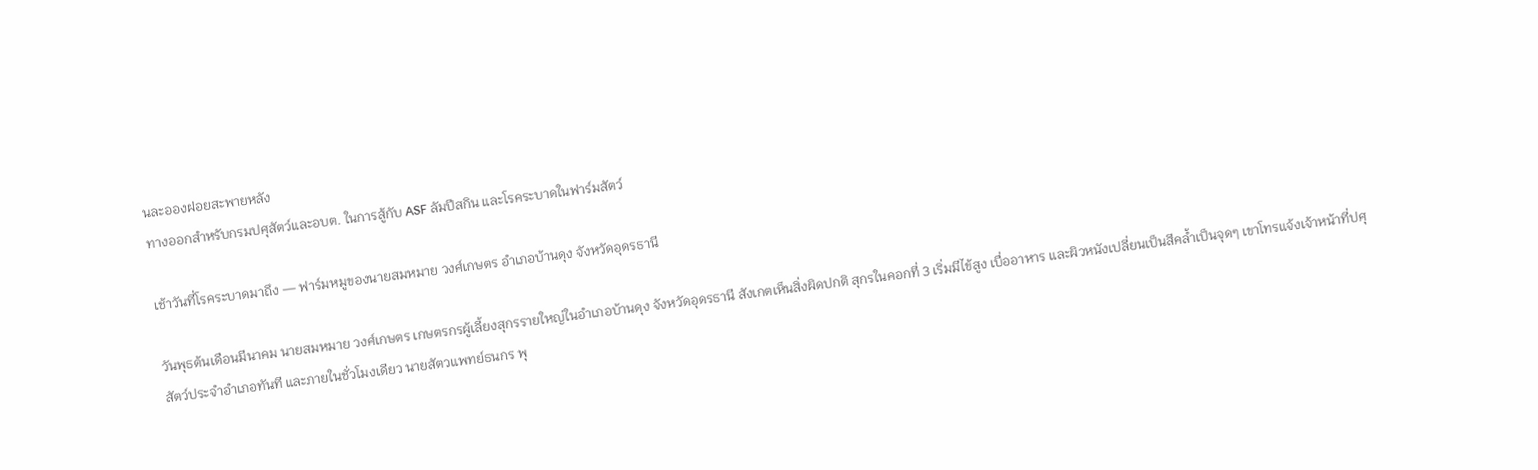นละอองฝอยสะพายหลัง
ทางออกสำหรับกรมปศุสัตว์และอบต. ในการสู้กับ ASF ลัมปีสกิน และโรคระบาดในฟาร์มสัตว์

เช้าวันที่โรคระบาดมาถึง — ฟาร์มหมูของนายสมหมาย วงศ์เกษตร อำเภอบ้านดุง จังหวัดอุดรธานี

วันพุธต้นเดือนมีนาคม นายสมหมาย วงศ์เกษตร เกษตรกรผู้เลี้ยงสุกรรายใหญ่ในอำเภอบ้านดุง จังหวัดอุดรธานี สังเกตเห็นสิ่งผิดปกติ สุกรในคอกที่ 3 เริ่มมีไข้สูง เบื่ออาหาร และผิวหนังเปลี่ยนเป็นสีคล้ำเป็นจุดๆ เขาโทรแจ้งเจ้าหน้าที่ปศุสัตว์ประจำอำเภอทันที และภายในชั่วโมงเดียว นายสัตวแพทย์ธนกร พุ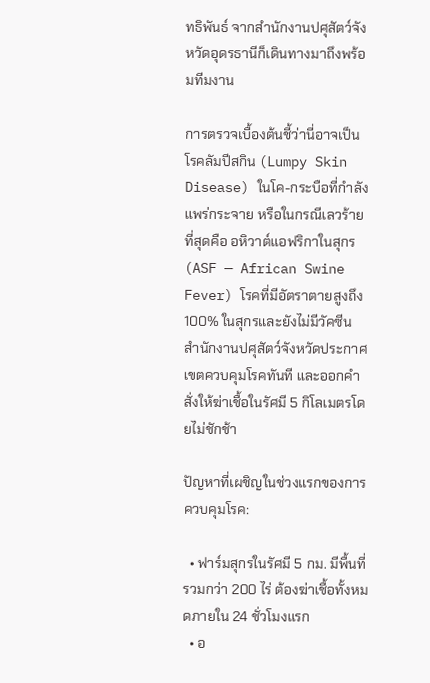ทธิพันธ์ จากสำนักงานปศุสัตว์จังหวัดอุดรธานีก็เดินทางมาถึงพร้อมทีมงาน

การตรวจเบื้องต้นชี้ว่านี่อาจเป็น โรคลัมปีสกิน (Lumpy Skin Disease) ในโค-กระบือที่กำลังแพร่กระจาย หรือในกรณีเลวร้ายที่สุดคือ อหิวาต์แอฟริกาในสุกร (ASF — African Swine Fever) โรคที่มีอัตราตายสูงถึง 100% ในสุกรและยังไม่มีวัคซีน สำนักงานปศุสัตว์จังหวัดประกาศเขตควบคุมโรคทันที และออกคำสั่งให้ฆ่าเชื้อในรัศมี 5 กิโลเมตรโดยไม่ชักช้า

ปัญหาที่เผชิญในช่วงแรกของการควบคุมโรค:

  • ฟาร์มสุกรในรัศมี 5 กม. มีพื้นที่รวมกว่า 200 ไร่ ต้องฆ่าเชื้อทั้งหมดภายใน 24 ชั่วโมงแรก
  • อ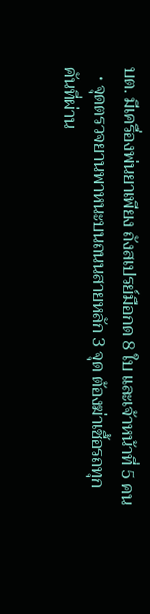บต. มีเครื่องพ่นยาเพียง ถังสเปรย์มือกด 8 ใบ และเจ้าหน้าที่ 5 คน
  • จุดตรวจยานพาหนะบนถนนสายหลัก 3 จุด ต้องฆ่าเชื้อรถทุกคันที่ผ่าน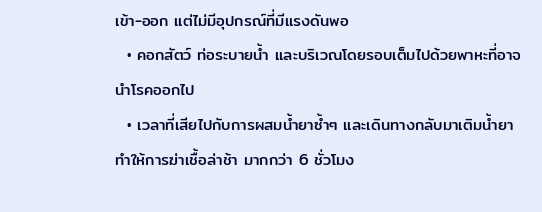เข้า-ออก แต่ไม่มีอุปกรณ์ที่มีแรงดันพอ
  • คอกสัตว์ ท่อระบายน้ำ และบริเวณโดยรอบเต็มไปด้วยพาหะที่อาจนำโรคออกไป
  • เวลาที่เสียไปกับการผสมน้ำยาซ้ำๆ และเดินทางกลับมาเติมน้ำยา ทำให้การฆ่าเชื้อล่าช้า มากกว่า 6 ชั่วโมง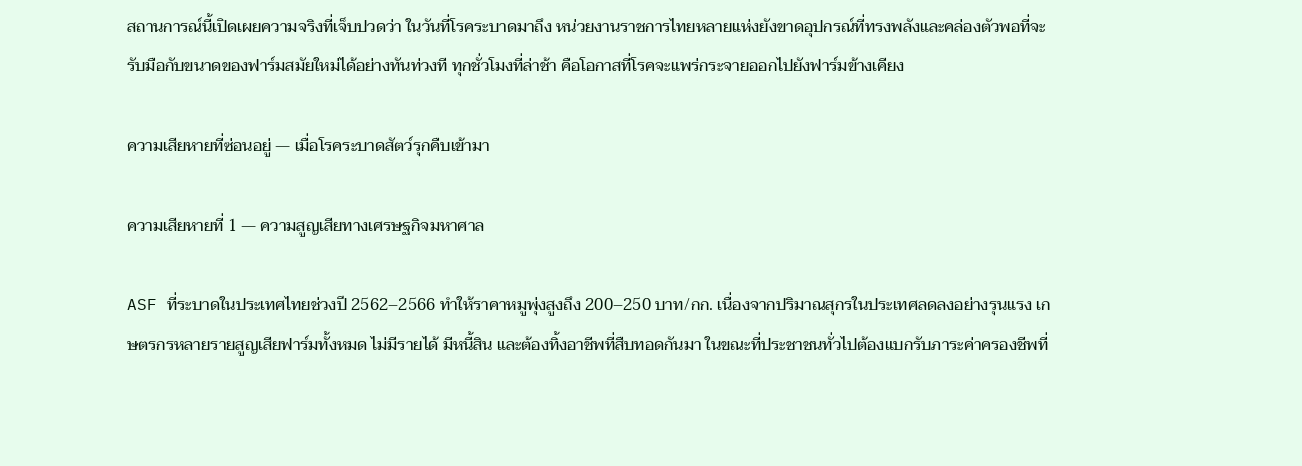สถานการณ์นี้เปิดเผยความจริงที่เจ็บปวดว่า ในวันที่โรคระบาดมาถึง หน่วยงานราชการไทยหลายแห่งยังขาดอุปกรณ์ที่ทรงพลังและคล่องตัวพอที่จะรับมือกับขนาดของฟาร์มสมัยใหม่ได้อย่างทันท่วงที ทุกชั่วโมงที่ล่าช้า คือโอกาสที่โรคจะแพร่กระจายออกไปยังฟาร์มข้างเคียง

ความเสียหายที่ซ่อนอยู่ — เมื่อโรคระบาดสัตว์รุกคืบเข้ามา

ความเสียหายที่ 1 — ความสูญเสียทางเศรษฐกิจมหาศาล

ASF ที่ระบาดในประเทศไทยช่วงปี 2562–2566 ทำให้ราคาหมูพุ่งสูงถึง 200–250 บาท/กก. เนื่องจากปริมาณสุกรในประเทศลดลงอย่างรุนแรง เกษตรกรหลายรายสูญเสียฟาร์มทั้งหมด ไม่มีรายได้ มีหนี้สิน และต้องทิ้งอาชีพที่สืบทอดกันมา ในขณะที่ประชาชนทั่วไปต้องแบกรับภาระค่าครองชีพที่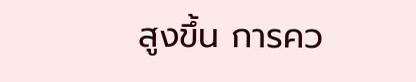สูงขึ้น การคว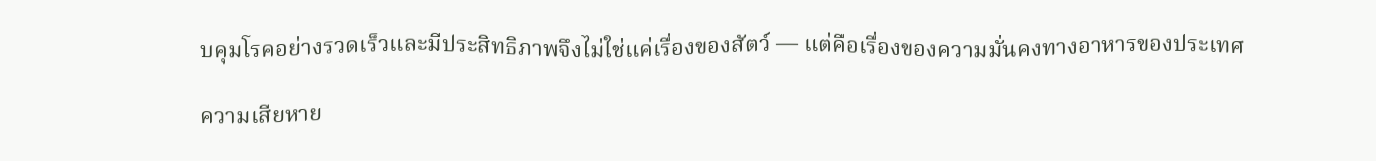บคุมโรคอย่างรวดเร็วและมีประสิทธิภาพจึงไม่ใช่แค่เรื่องของสัตว์ — แต่คือเรื่องของความมั่นคงทางอาหารของประเทศ

ความเสียหาย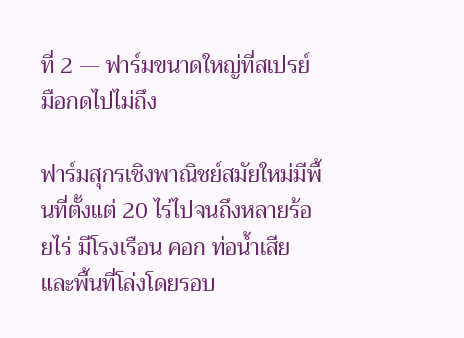ที่ 2 — ฟาร์มขนาดใหญ่ที่สเปรย์มือกดไปไม่ถึง

ฟาร์มสุกรเชิงพาณิชย์สมัยใหม่มีพื้นที่ตั้งแต่ 20 ไร่ไปจนถึงหลายร้อยไร่ มีโรงเรือน คอก ท่อน้ำเสีย และพื้นที่โล่งโดยรอบ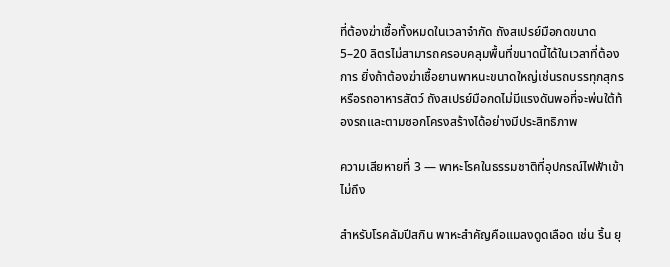ที่ต้องฆ่าเชื้อทั้งหมดในเวลาจำกัด ถังสเปรย์มือกดขนาด 5–20 ลิตรไม่สามารถครอบคลุมพื้นที่ขนาดนี้ได้ในเวลาที่ต้องการ ยิ่งถ้าต้องฆ่าเชื้อยานพาหนะขนาดใหญ่เช่นรถบรรทุกสุกรหรือรถอาหารสัตว์ ถังสเปรย์มือกดไม่มีแรงดันพอที่จะพ่นใต้ท้องรถและตามซอกโครงสร้างได้อย่างมีประสิทธิภาพ

ความเสียหายที่ 3 — พาหะโรคในธรรมชาติที่อุปกรณ์ไฟฟ้าเข้าไม่ถึง

สำหรับโรคลัมปีสกิน พาหะสำคัญคือแมลงดูดเลือด เช่น ริ้น ยุ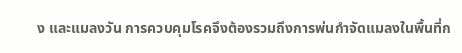ง และแมลงวัน การควบคุมโรคจึงต้องรวมถึงการพ่นกำจัดแมลงในพื้นที่ก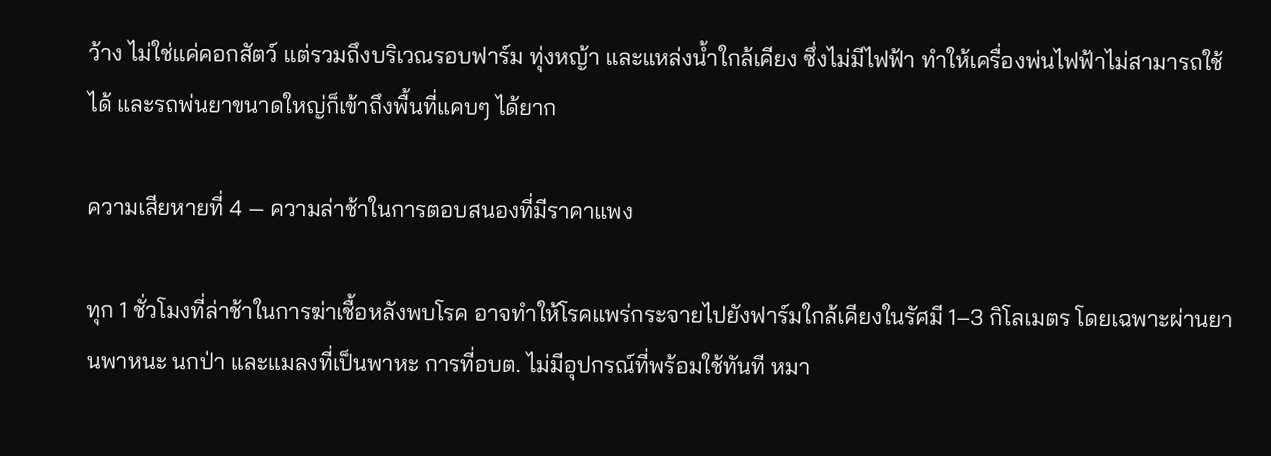ว้าง ไม่ใช่แค่คอกสัตว์ แต่รวมถึงบริเวณรอบฟาร์ม ทุ่งหญ้า และแหล่งน้ำใกล้เคียง ซึ่งไม่มีไฟฟ้า ทำให้เครื่องพ่นไฟฟ้าไม่สามารถใช้ได้ และรถพ่นยาขนาดใหญ่ก็เข้าถึงพื้นที่แคบๆ ได้ยาก

ความเสียหายที่ 4 — ความล่าช้าในการตอบสนองที่มีราคาแพง

ทุก 1 ชั่วโมงที่ล่าช้าในการฆ่าเชื้อหลังพบโรค อาจทำให้โรคแพร่กระจายไปยังฟาร์มใกล้เคียงในรัศมี 1–3 กิโลเมตร โดยเฉพาะผ่านยานพาหนะ นกป่า และแมลงที่เป็นพาหะ การที่อบต. ไม่มีอุปกรณ์ที่พร้อมใช้ทันที หมา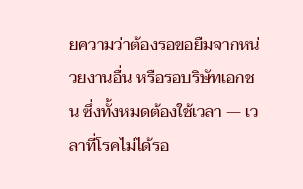ยความว่าต้องรอขอยืมจากหน่วยงานอื่น หรือรอบริษัทเอกชน ซึ่งทั้งหมดต้องใช้เวลา — เวลาที่โรคไม่ได้รอ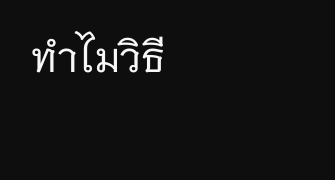ทำไมวิธี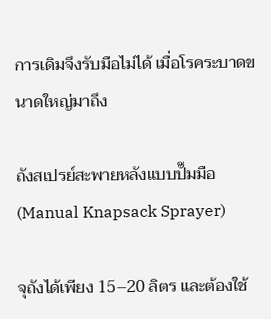การเดิมจึงรับมือไม่ได้ เมื่อโรคระบาดขนาดใหญ่มาถึง

ถังสเปรย์สะพายหลังแบบปั๊มมือ (Manual Knapsack Sprayer)

จุถังได้เพียง 15–20 ลิตร และต้องใช้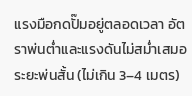แรงมือกดปั๊มอยู่ตลอดเวลา อัตราพ่นต่ำและแรงดันไม่สม่ำเสมอ ระยะพ่นสั้น (ไม่เกิน 3–4 เมตร)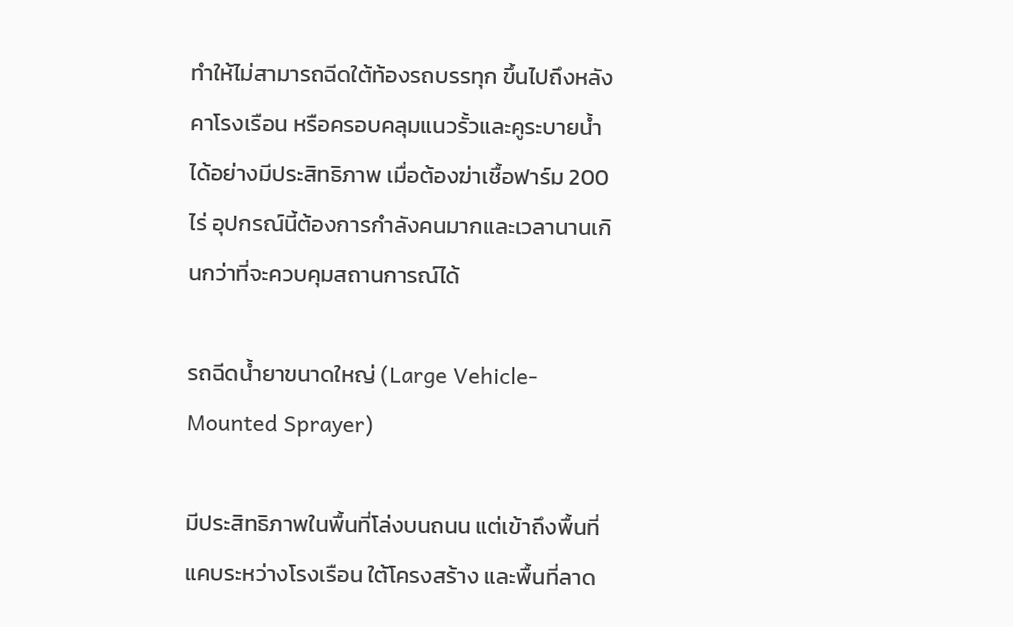ทำให้ไม่สามารถฉีดใต้ท้องรถบรรทุก ขึ้นไปถึงหลังคาโรงเรือน หรือครอบคลุมแนวรั้วและคูระบายน้ำได้อย่างมีประสิทธิภาพ เมื่อต้องฆ่าเชื้อฟาร์ม 200 ไร่ อุปกรณ์นี้ต้องการกำลังคนมากและเวลานานเกินกว่าที่จะควบคุมสถานการณ์ได้

รถฉีดน้ำยาขนาดใหญ่ (Large Vehicle-Mounted Sprayer)

มีประสิทธิภาพในพื้นที่โล่งบนถนน แต่เข้าถึงพื้นที่แคบระหว่างโรงเรือน ใต้โครงสร้าง และพื้นที่ลาด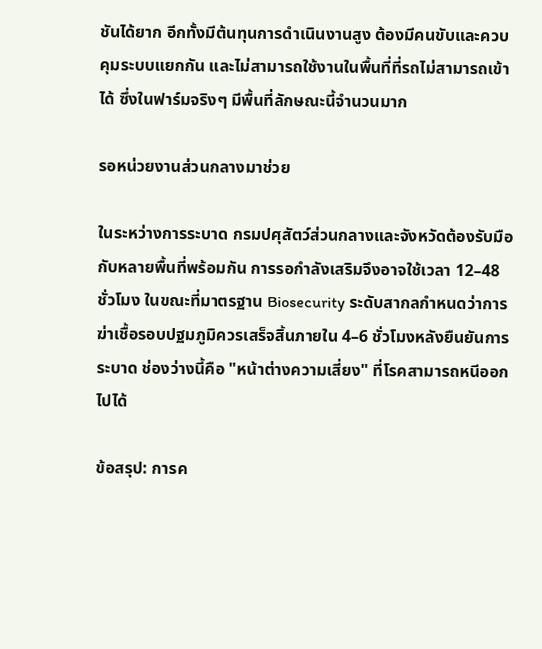ชันได้ยาก อีกทั้งมีต้นทุนการดำเนินงานสูง ต้องมีคนขับและควบคุมระบบแยกกัน และไม่สามารถใช้งานในพื้นที่ที่รถไม่สามารถเข้าได้ ซึ่งในฟาร์มจริงๆ มีพื้นที่ลักษณะนี้จำนวนมาก

รอหน่วยงานส่วนกลางมาช่วย

ในระหว่างการระบาด กรมปศุสัตว์ส่วนกลางและจังหวัดต้องรับมือกับหลายพื้นที่พร้อมกัน การรอกำลังเสริมจึงอาจใช้เวลา 12–48 ชั่วโมง ในขณะที่มาตรฐาน Biosecurity ระดับสากลกำหนดว่าการฆ่าเชื้อรอบปฐมภูมิควรเสร็จสิ้นภายใน 4–6 ชั่วโมงหลังยืนยันการระบาด ช่องว่างนี้คือ "หน้าต่างความเสี่ยง" ที่โรคสามารถหนีออกไปได้

ข้อสรุป: การค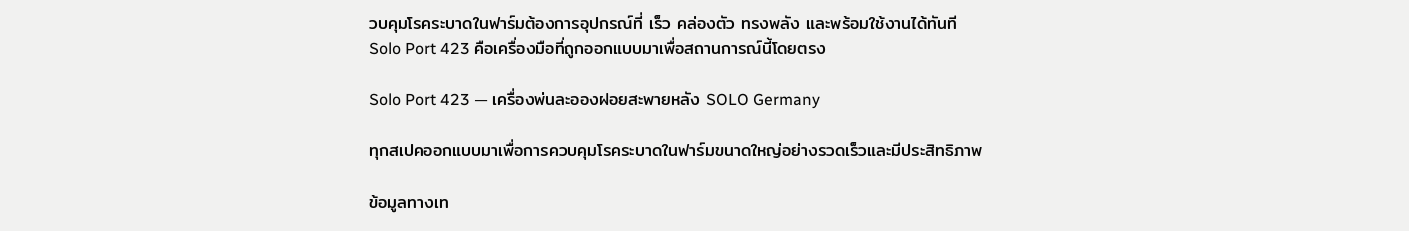วบคุมโรคระบาดในฟาร์มต้องการอุปกรณ์ที่ เร็ว คล่องตัว ทรงพลัง และพร้อมใช้งานได้ทันที
Solo Port 423 คือเครื่องมือที่ถูกออกแบบมาเพื่อสถานการณ์นี้โดยตรง

Solo Port 423 — เครื่องพ่นละอองฝอยสะพายหลัง SOLO Germany

ทุกสเปคออกแบบมาเพื่อการควบคุมโรคระบาดในฟาร์มขนาดใหญ่อย่างรวดเร็วและมีประสิทธิภาพ

ข้อมูลทางเท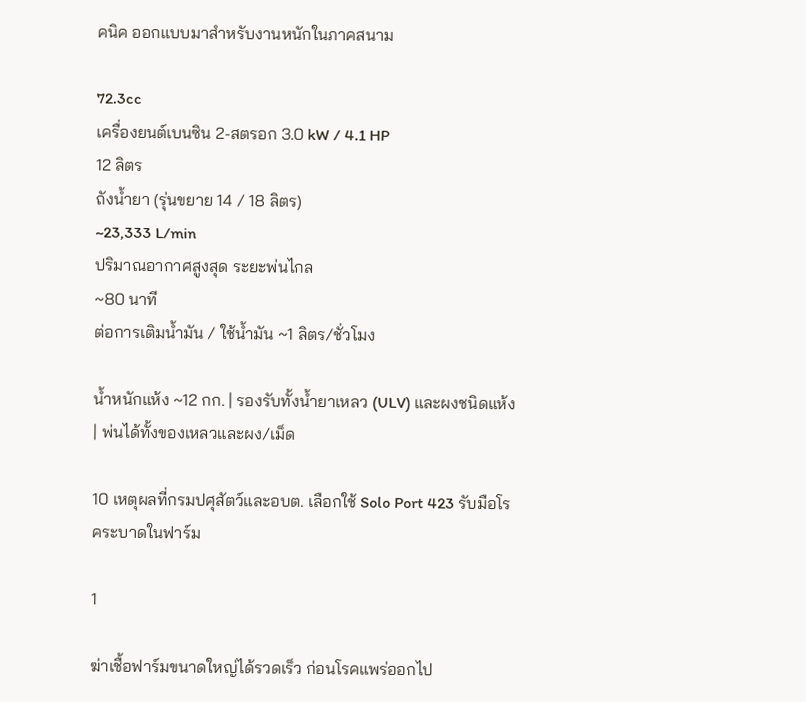คนิค ออกแบบมาสำหรับงานหนักในภาคสนาม

72.3cc
เครื่องยนต์เบนซิน 2-สตรอก 3.0 kW / 4.1 HP
12 ลิตร
ถังน้ำยา (รุ่นขยาย 14 / 18 ลิตร)
~23,333 L/min
ปริมาณอากาศสูงสุด ระยะพ่นไกล
~80 นาที
ต่อการเติมน้ำมัน / ใช้น้ำมัน ~1 ลิตร/ชั่วโมง

น้ำหนักแห้ง ~12 กก. | รองรับทั้งน้ำยาเหลว (ULV) และผงชนิดแห้ง | พ่นได้ทั้งของเหลวและผง/เม็ด

10 เหตุผลที่กรมปศุสัตว์และอบต. เลือกใช้ Solo Port 423 รับมือโรคระบาดในฟาร์ม

1

ฆ่าเชื้อฟาร์มขนาดใหญ่ได้รวดเร็ว ก่อนโรคแพร่ออกไป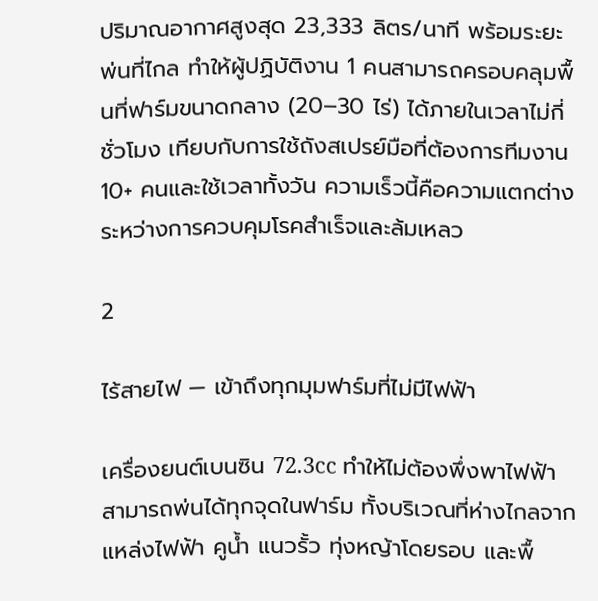ปริมาณอากาศสูงสุด 23,333 ลิตร/นาที พร้อมระยะพ่นที่ไกล ทำให้ผู้ปฏิบัติงาน 1 คนสามารถครอบคลุมพื้นที่ฟาร์มขนาดกลาง (20–30 ไร่) ได้ภายในเวลาไม่กี่ชั่วโมง เทียบกับการใช้ถังสเปรย์มือที่ต้องการทีมงาน 10+ คนและใช้เวลาทั้งวัน ความเร็วนี้คือความแตกต่างระหว่างการควบคุมโรคสำเร็จและล้มเหลว

2

ไร้สายไฟ — เข้าถึงทุกมุมฟาร์มที่ไม่มีไฟฟ้า

เครื่องยนต์เบนซิน 72.3cc ทำให้ไม่ต้องพึ่งพาไฟฟ้า สามารถพ่นได้ทุกจุดในฟาร์ม ทั้งบริเวณที่ห่างไกลจากแหล่งไฟฟ้า คูน้ำ แนวรั้ว ทุ่งหญ้าโดยรอบ และพื้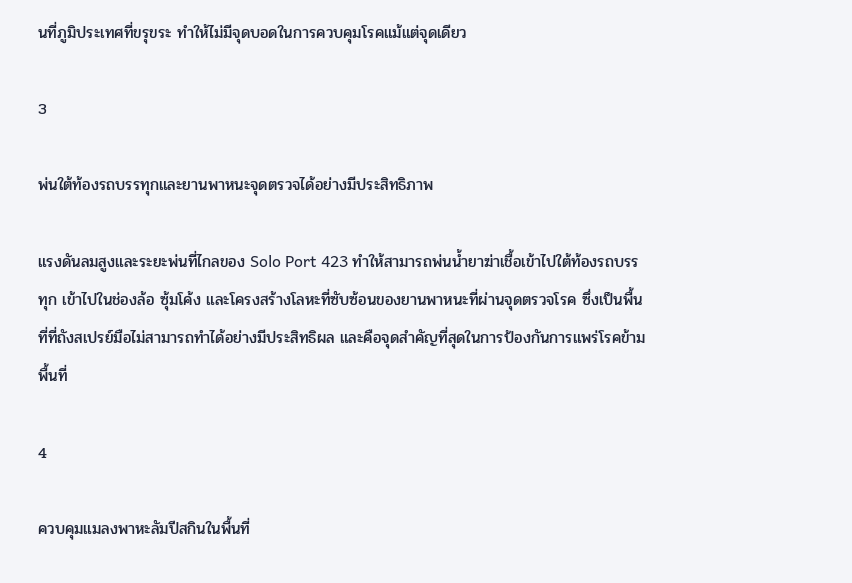นที่ภูมิประเทศที่ขรุขระ ทำให้ไม่มีจุดบอดในการควบคุมโรคแม้แต่จุดเดียว

3

พ่นใต้ท้องรถบรรทุกและยานพาหนะจุดตรวจได้อย่างมีประสิทธิภาพ

แรงดันลมสูงและระยะพ่นที่ไกลของ Solo Port 423 ทำให้สามารถพ่นน้ำยาฆ่าเชื้อเข้าไปใต้ท้องรถบรรทุก เข้าไปในช่องล้อ ซุ้มโค้ง และโครงสร้างโลหะที่ซับซ้อนของยานพาหนะที่ผ่านจุดตรวจโรค ซึ่งเป็นพื้นที่ที่ถังสเปรย์มือไม่สามารถทำได้อย่างมีประสิทธิผล และคือจุดสำคัญที่สุดในการป้องกันการแพร่โรคข้ามพื้นที่

4

ควบคุมแมลงพาหะลัมปีสกินในพื้นที่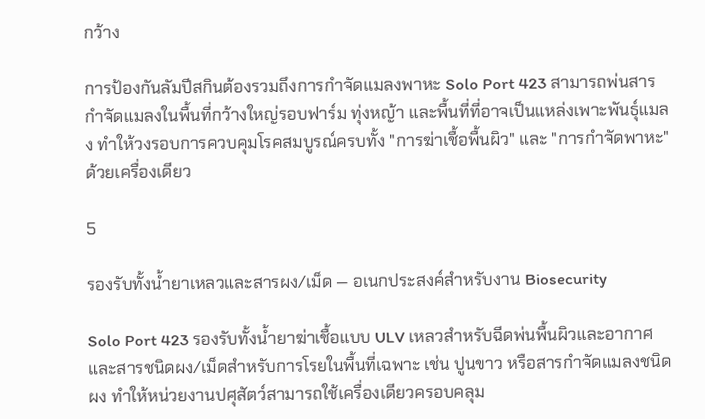กว้าง

การป้องกันลัมปีสกินต้องรวมถึงการกำจัดแมลงพาหะ Solo Port 423 สามารถพ่นสารกำจัดแมลงในพื้นที่กว้างใหญ่รอบฟาร์ม ทุ่งหญ้า และพื้นที่ที่อาจเป็นแหล่งเพาะพันธุ์แมลง ทำให้วงรอบการควบคุมโรคสมบูรณ์ครบทั้ง "การฆ่าเชื้อพื้นผิว" และ "การกำจัดพาหะ" ด้วยเครื่องเดียว

5

รองรับทั้งน้ำยาเหลวและสารผง/เม็ด — อเนกประสงค์สำหรับงาน Biosecurity

Solo Port 423 รองรับทั้งน้ำยาฆ่าเชื้อแบบ ULV เหลวสำหรับฉีดพ่นพื้นผิวและอากาศ และสารชนิดผง/เม็ดสำหรับการโรยในพื้นที่เฉพาะ เช่น ปูนขาว หรือสารกำจัดแมลงชนิดผง ทำให้หน่วยงานปศุสัตว์สามารถใช้เครื่องเดียวครอบคลุม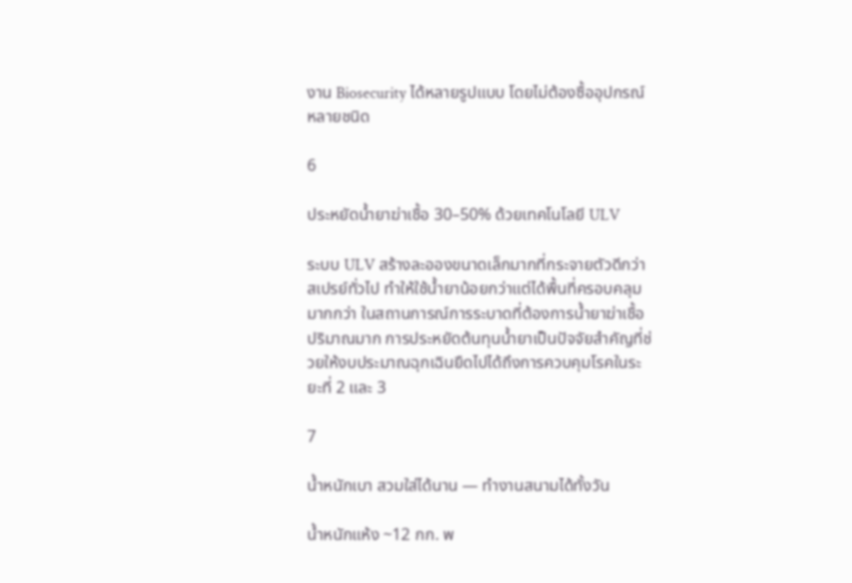งาน Biosecurity ได้หลายรูปแบบ โดยไม่ต้องซื้ออุปกรณ์หลายชนิด

6

ประหยัดน้ำยาฆ่าเชื้อ 30–50% ด้วยเทคโนโลยี ULV

ระบบ ULV สร้างละอองขนาดเล็กมากที่กระจายตัวดีกว่าสเปรย์ทั่วไป ทำให้ใช้น้ำยาน้อยกว่าแต่ได้พื้นที่ครอบคลุมมากกว่า ในสถานการณ์การระบาดที่ต้องการน้ำยาฆ่าเชื้อปริมาณมาก การประหยัดต้นทุนน้ำยาเป็นปัจจัยสำคัญที่ช่วยให้งบประมาณฉุกเฉินยืดไปได้ถึงการควบคุมโรคในระยะที่ 2 และ 3

7

น้ำหนักเบา สวมใส่ได้นาน — ทำงานสนามได้ทั้งวัน

น้ำหนักแห้ง ~12 กก. พ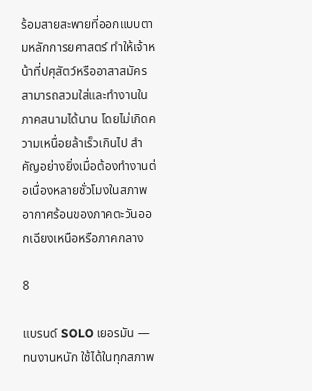ร้อมสายสะพายที่ออกแบบตามหลักการยศาสตร์ ทำให้เจ้าหน้าที่ปศุสัตว์หรืออาสาสมัครสามารถสวมใส่และทำงานในภาคสนามได้นาน โดยไม่เกิดความเหนื่อยล้าเร็วเกินไป สำคัญอย่างยิ่งเมื่อต้องทำงานต่อเนื่องหลายชั่วโมงในสภาพอากาศร้อนของภาคตะวันออกเฉียงเหนือหรือภาคกลาง

8

แบรนด์ SOLO เยอรมัน — ทนงานหนัก ใช้ได้ในทุกสภาพ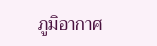ภูมิอากาศ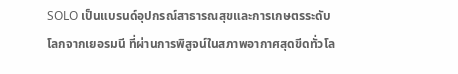SOLO เป็นแบรนด์อุปกรณ์สาธารณสุขและการเกษตรระดับโลกจากเยอรมนี ที่ผ่านการพิสูจน์ในสภาพอากาศสุดขีดทั่วโล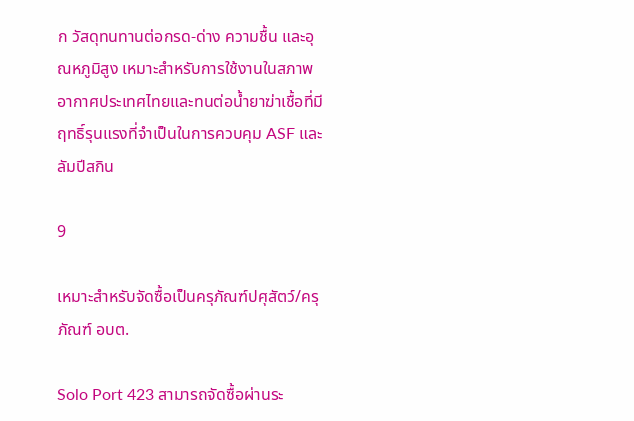ก วัสดุทนทานต่อกรด-ด่าง ความชื้น และอุณหภูมิสูง เหมาะสำหรับการใช้งานในสภาพอากาศประเทศไทยและทนต่อน้ำยาฆ่าเชื้อที่มีฤทธิ์รุนแรงที่จำเป็นในการควบคุม ASF และลัมปีสกิน

9

เหมาะสำหรับจัดซื้อเป็นครุภัณฑ์ปศุสัตว์/ครุภัณฑ์ อบต.

Solo Port 423 สามารถจัดซื้อผ่านระ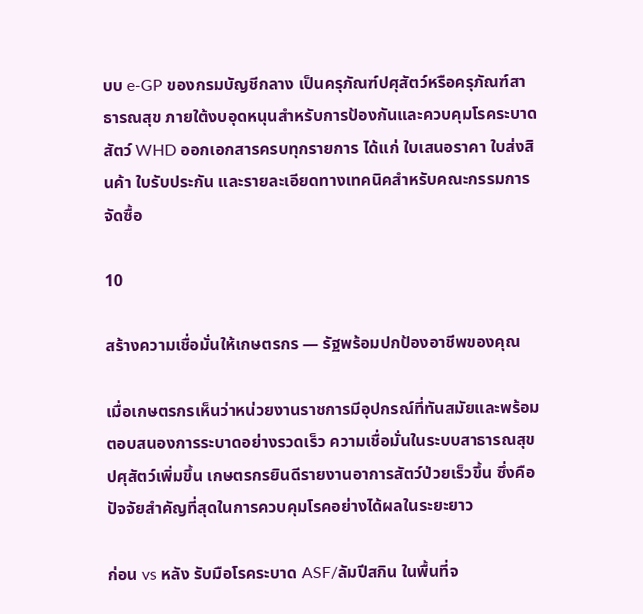บบ e-GP ของกรมบัญชีกลาง เป็นครุภัณฑ์ปศุสัตว์หรือครุภัณฑ์สาธารณสุข ภายใต้งบอุดหนุนสำหรับการป้องกันและควบคุมโรคระบาดสัตว์ WHD ออกเอกสารครบทุกรายการ ได้แก่ ใบเสนอราคา ใบส่งสินค้า ใบรับประกัน และรายละเอียดทางเทคนิคสำหรับคณะกรรมการจัดซื้อ

10

สร้างความเชื่อมั่นให้เกษตรกร — รัฐพร้อมปกป้องอาชีพของคุณ

เมื่อเกษตรกรเห็นว่าหน่วยงานราชการมีอุปกรณ์ที่ทันสมัยและพร้อมตอบสนองการระบาดอย่างรวดเร็ว ความเชื่อมั่นในระบบสาธารณสุขปศุสัตว์เพิ่มขึ้น เกษตรกรยินดีรายงานอาการสัตว์ป่วยเร็วขึ้น ซึ่งคือปัจจัยสำคัญที่สุดในการควบคุมโรคอย่างได้ผลในระยะยาว

ก่อน vs หลัง รับมือโรคระบาด ASF/ลัมปีสกิน ในพื้นที่จ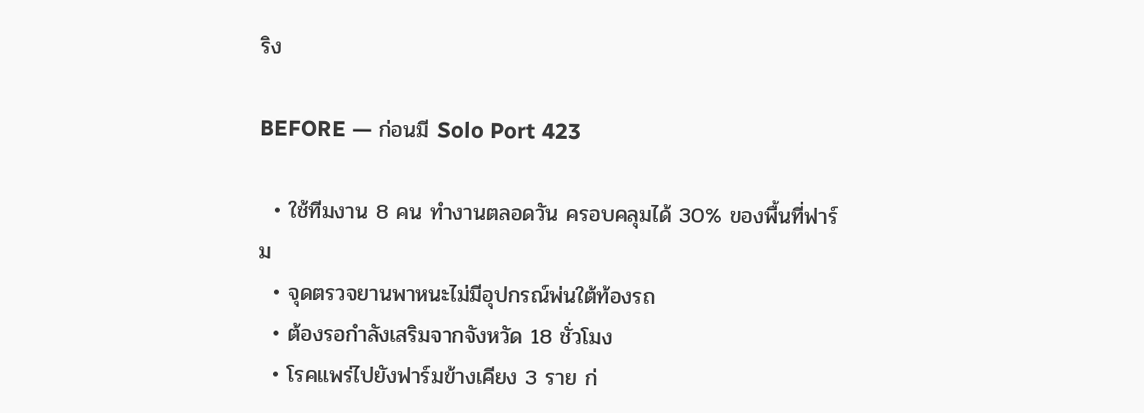ริง

BEFORE — ก่อนมี Solo Port 423

  • ใช้ทีมงาน 8 คน ทำงานตลอดวัน ครอบคลุมได้ 30% ของพื้นที่ฟาร์ม
  • จุดตรวจยานพาหนะไม่มีอุปกรณ์พ่นใต้ท้องรถ
  • ต้องรอกำลังเสริมจากจังหวัด 18 ชั่วโมง
  • โรคแพร่ไปยังฟาร์มข้างเคียง 3 ราย ก่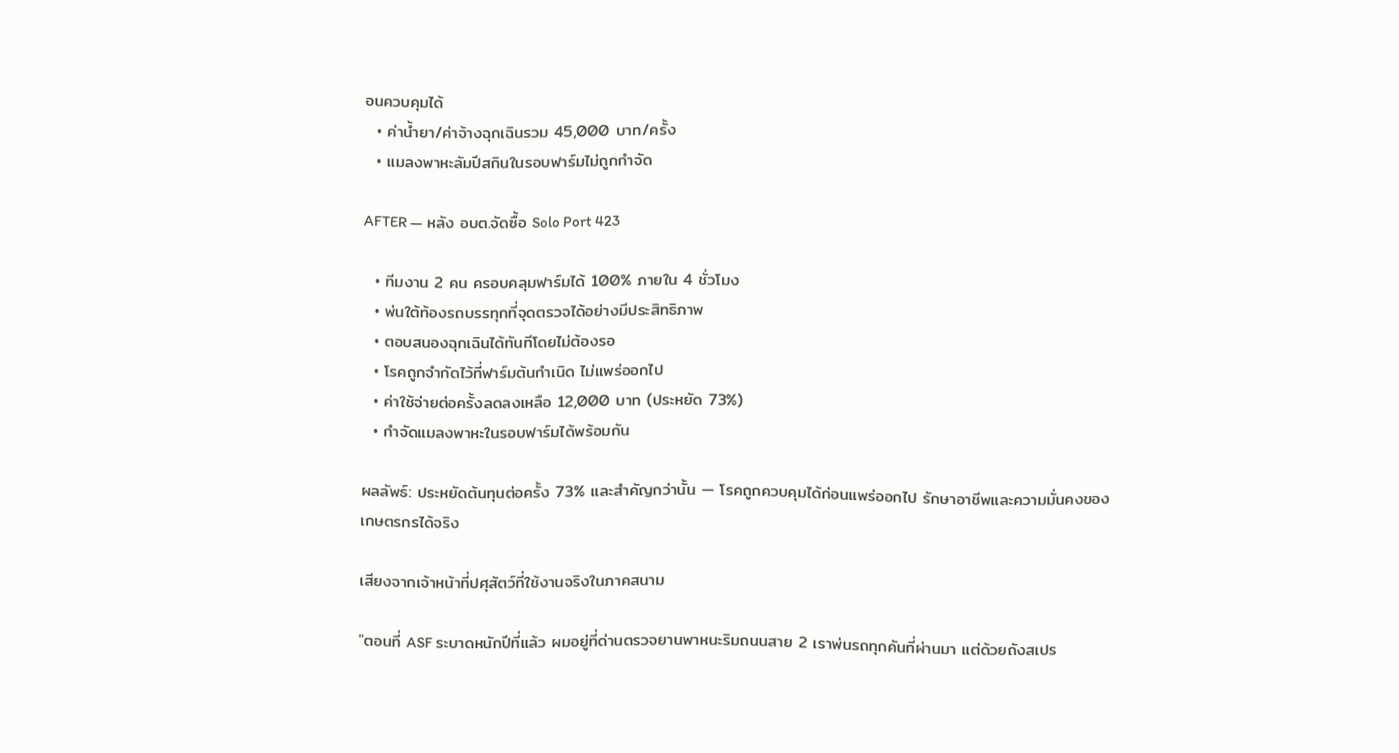อนควบคุมได้
  • ค่าน้ำยา/ค่าจ้างฉุกเฉินรวม 45,000 บาท/ครั้ง
  • แมลงพาหะลัมปีสกินในรอบฟาร์มไม่ถูกกำจัด

AFTER — หลัง อบต.จัดซื้อ Solo Port 423

  • ทีมงาน 2 คน ครอบคลุมฟาร์มได้ 100% ภายใน 4 ชั่วโมง
  • พ่นใต้ท้องรถบรรทุกที่จุดตรวจได้อย่างมีประสิทธิภาพ
  • ตอบสนองฉุกเฉินได้ทันทีโดยไม่ต้องรอ
  • โรคถูกจำกัดไว้ที่ฟาร์มต้นกำเนิด ไม่แพร่ออกไป
  • ค่าใช้จ่ายต่อครั้งลดลงเหลือ 12,000 บาท (ประหยัด 73%)
  • กำจัดแมลงพาหะในรอบฟาร์มได้พร้อมกัน

ผลลัพธ์: ประหยัดต้นทุนต่อครั้ง 73% และสำคัญกว่านั้น — โรคถูกควบคุมได้ก่อนแพร่ออกไป รักษาอาชีพและความมั่นคงของเกษตรกรได้จริง

เสียงจากเจ้าหน้าที่ปศุสัตว์ที่ใช้งานจริงในภาคสนาม

"ตอนที่ ASF ระบาดหนักปีที่แล้ว ผมอยู่ที่ด่านตรวจยานพาหนะริมถนนสาย 2 เราพ่นรถทุกคันที่ผ่านมา แต่ด้วยถังสเปร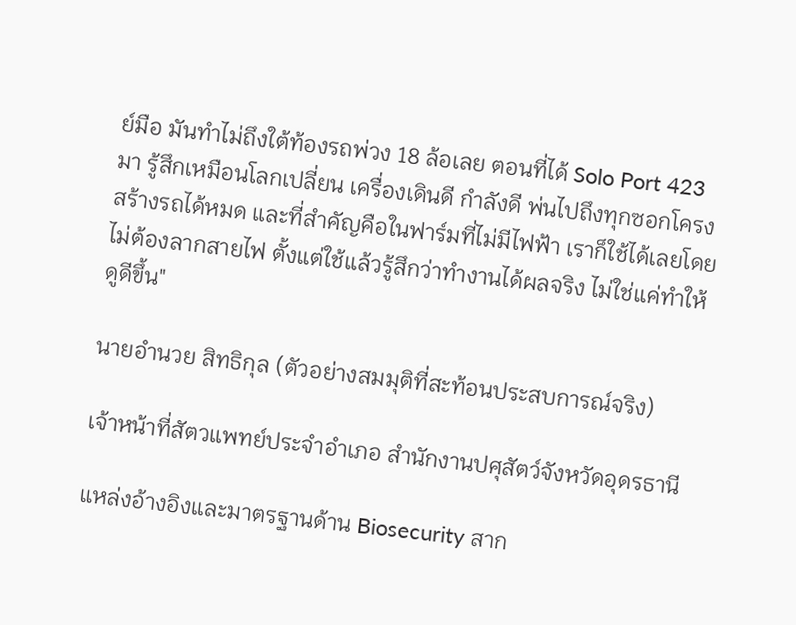ย์มือ มันทำไม่ถึงใต้ท้องรถพ่วง 18 ล้อเลย ตอนที่ได้ Solo Port 423 มา รู้สึกเหมือนโลกเปลี่ยน เครื่องเดินดี กำลังดี พ่นไปถึงทุกซอกโครงสร้างรถได้หมด และที่สำคัญคือในฟาร์มที่ไม่มีไฟฟ้า เราก็ใช้ได้เลยโดยไม่ต้องลากสายไฟ ตั้งแต่ใช้แล้วรู้สึกว่าทำงานได้ผลจริง ไม่ใช่แค่ทำให้ดูดีขึ้น"

นายอำนวย สิทธิกุล (ตัวอย่างสมมุติที่สะท้อนประสบการณ์จริง)

เจ้าหน้าที่สัตวแพทย์ประจำอำเภอ สำนักงานปศุสัตว์จังหวัดอุดรธานี

แหล่งอ้างอิงและมาตรฐานด้าน Biosecurity สาก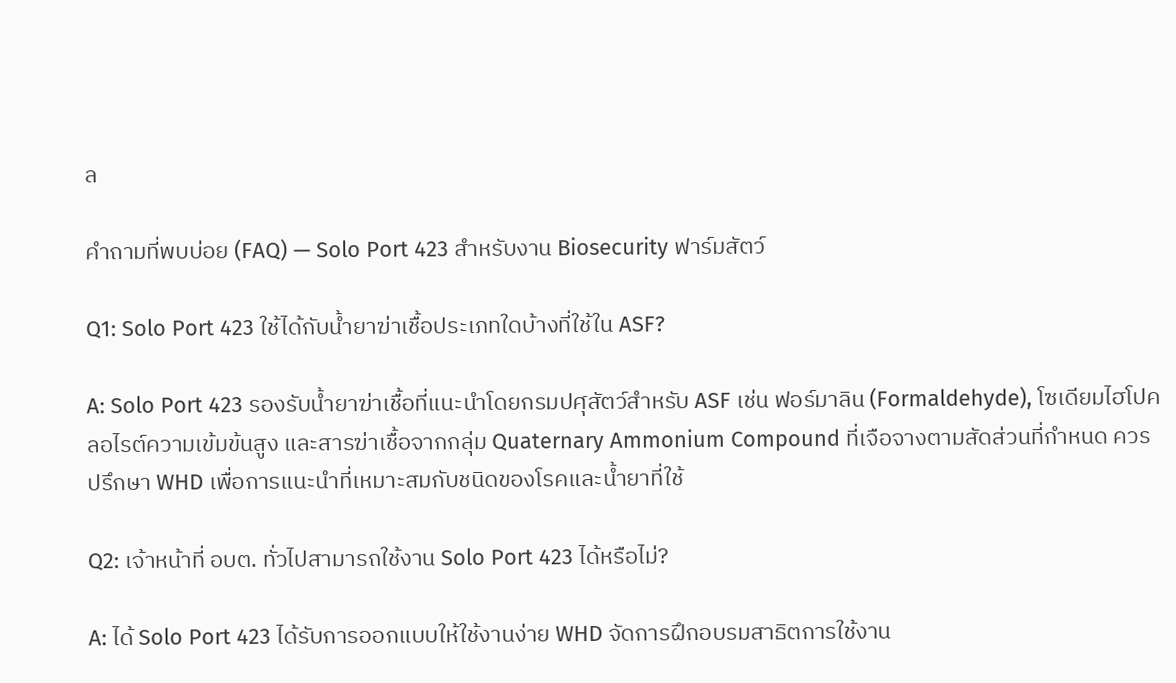ล

คำถามที่พบบ่อย (FAQ) — Solo Port 423 สำหรับงาน Biosecurity ฟาร์มสัตว์

Q1: Solo Port 423 ใช้ได้กับน้ำยาฆ่าเชื้อประเภทใดบ้างที่ใช้ใน ASF?

A: Solo Port 423 รองรับน้ำยาฆ่าเชื้อที่แนะนำโดยกรมปศุสัตว์สำหรับ ASF เช่น ฟอร์มาลิน (Formaldehyde), โซเดียมไฮโปคลอไรต์ความเข้มข้นสูง และสารฆ่าเชื้อจากกลุ่ม Quaternary Ammonium Compound ที่เจือจางตามสัดส่วนที่กำหนด ควรปรึกษา WHD เพื่อการแนะนำที่เหมาะสมกับชนิดของโรคและน้ำยาที่ใช้

Q2: เจ้าหน้าที่ อบต. ทั่วไปสามารถใช้งาน Solo Port 423 ได้หรือไม่?

A: ได้ Solo Port 423 ได้รับการออกแบบให้ใช้งานง่าย WHD จัดการฝึกอบรมสาธิตการใช้งาน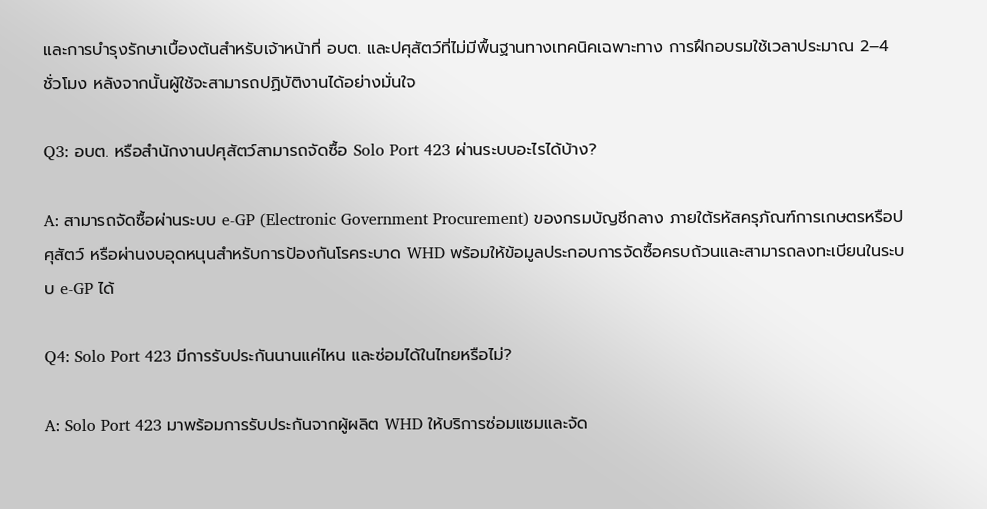และการบำรุงรักษาเบื้องต้นสำหรับเจ้าหน้าที่ อบต. และปศุสัตว์ที่ไม่มีพื้นฐานทางเทคนิคเฉพาะทาง การฝึกอบรมใช้เวลาประมาณ 2–4 ชั่วโมง หลังจากนั้นผู้ใช้จะสามารถปฏิบัติงานได้อย่างมั่นใจ

Q3: อบต. หรือสำนักงานปศุสัตว์สามารถจัดซื้อ Solo Port 423 ผ่านระบบอะไรได้บ้าง?

A: สามารถจัดซื้อผ่านระบบ e-GP (Electronic Government Procurement) ของกรมบัญชีกลาง ภายใต้รหัสครุภัณฑ์การเกษตรหรือปศุสัตว์ หรือผ่านงบอุดหนุนสำหรับการป้องกันโรคระบาด WHD พร้อมให้ข้อมูลประกอบการจัดซื้อครบถ้วนและสามารถลงทะเบียนในระบบ e-GP ได้

Q4: Solo Port 423 มีการรับประกันนานแค่ไหน และซ่อมได้ในไทยหรือไม่?

A: Solo Port 423 มาพร้อมการรับประกันจากผู้ผลิต WHD ให้บริการซ่อมแซมและจัด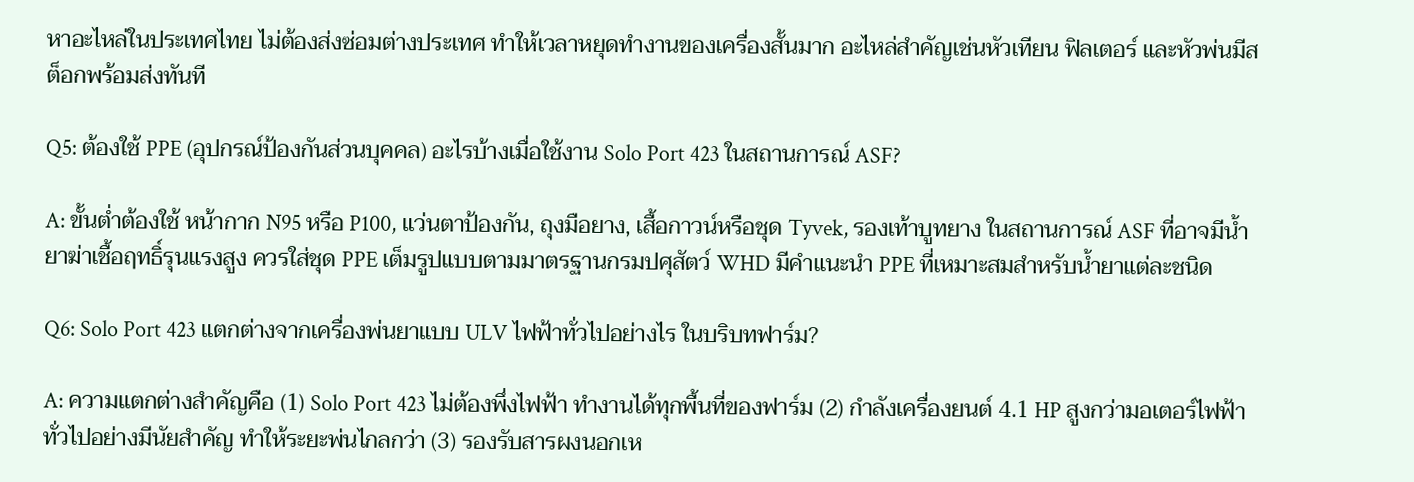หาอะไหล่ในประเทศไทย ไม่ต้องส่งซ่อมต่างประเทศ ทำให้เวลาหยุดทำงานของเครื่องสั้นมาก อะไหล่สำคัญเช่นหัวเทียน ฟิลเตอร์ และหัวพ่นมีสต็อกพร้อมส่งทันที

Q5: ต้องใช้ PPE (อุปกรณ์ป้องกันส่วนบุคคล) อะไรบ้างเมื่อใช้งาน Solo Port 423 ในสถานการณ์ ASF?

A: ขั้นต่ำต้องใช้ หน้ากาก N95 หรือ P100, แว่นตาป้องกัน, ถุงมือยาง, เสื้อกาวน์หรือชุด Tyvek, รองเท้าบูทยาง ในสถานการณ์ ASF ที่อาจมีน้ำยาฆ่าเชื้อฤทธิ์รุนแรงสูง ควรใส่ชุด PPE เต็มรูปแบบตามมาตรฐานกรมปศุสัตว์ WHD มีคำแนะนำ PPE ที่เหมาะสมสำหรับน้ำยาแต่ละชนิด

Q6: Solo Port 423 แตกต่างจากเครื่องพ่นยาแบบ ULV ไฟฟ้าทั่วไปอย่างไร ในบริบทฟาร์ม?

A: ความแตกต่างสำคัญคือ (1) Solo Port 423 ไม่ต้องพึ่งไฟฟ้า ทำงานได้ทุกพื้นที่ของฟาร์ม (2) กำลังเครื่องยนต์ 4.1 HP สูงกว่ามอเตอร์ไฟฟ้าทั่วไปอย่างมีนัยสำคัญ ทำให้ระยะพ่นไกลกว่า (3) รองรับสารผงนอกเห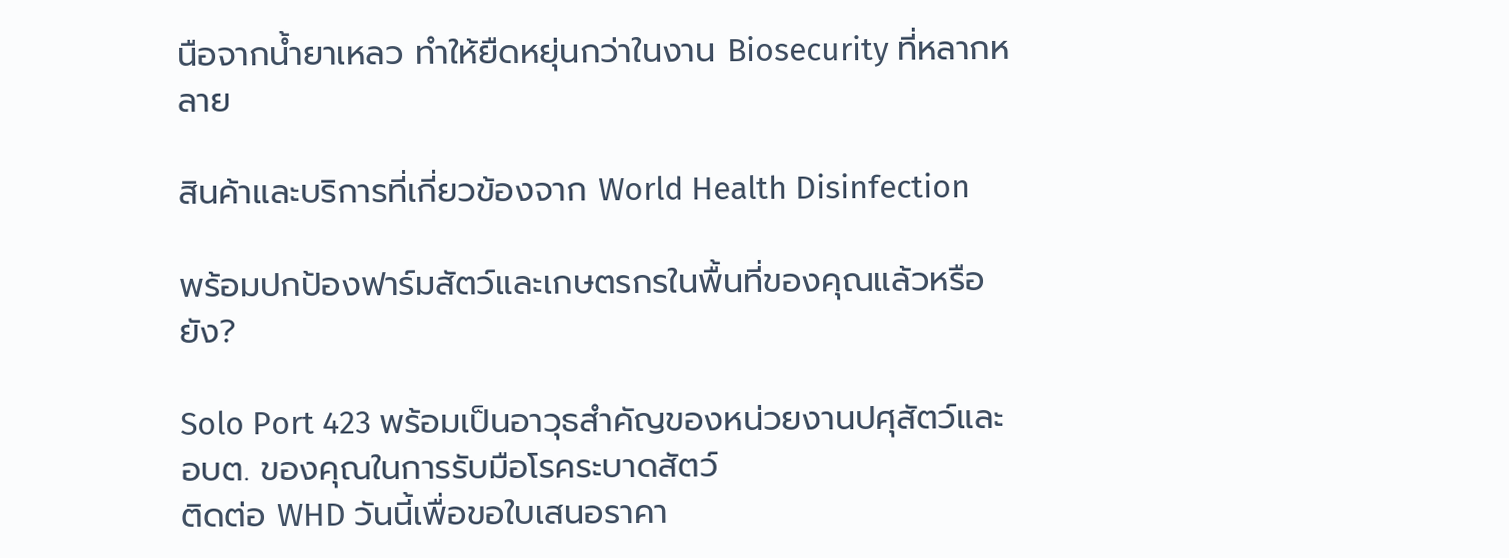นือจากน้ำยาเหลว ทำให้ยืดหยุ่นกว่าในงาน Biosecurity ที่หลากหลาย

สินค้าและบริการที่เกี่ยวข้องจาก World Health Disinfection

พร้อมปกป้องฟาร์มสัตว์และเกษตรกรในพื้นที่ของคุณแล้วหรือยัง?

Solo Port 423 พร้อมเป็นอาวุธสำคัญของหน่วยงานปศุสัตว์และ อบต. ของคุณในการรับมือโรคระบาดสัตว์
ติดต่อ WHD วันนี้เพื่อขอใบเสนอราคา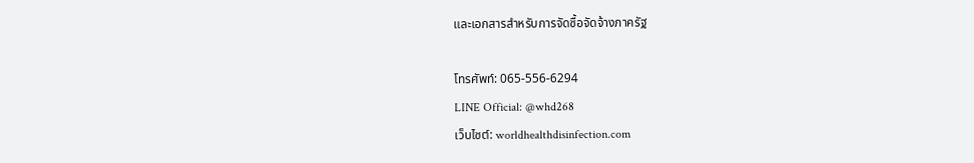และเอกสารสำหรับการจัดซื้อจัดจ้างภาครัฐ

โทรศัพท์: 065-556-6294
LINE Official: @whd268
เว็บไซต์: worldhealthdisinfection.com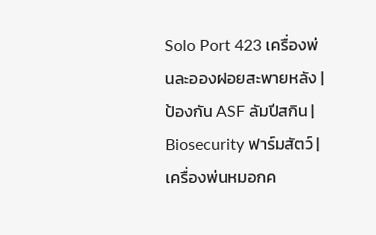Solo Port 423 เครื่องพ่นละอองฝอยสะพายหลัง | ป้องกัน ASF ลัมปีสกิน | Biosecurity ฟาร์มสัตว์ | เครื่องพ่นหมอกค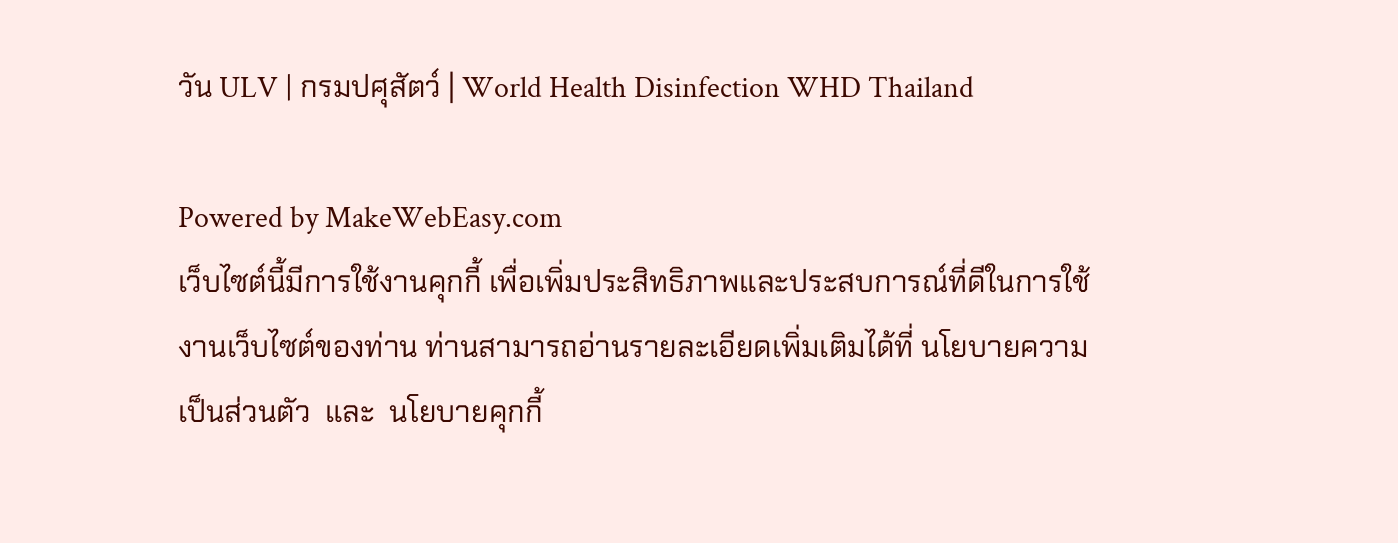วัน ULV | กรมปศุสัตว์ | World Health Disinfection WHD Thailand

Powered by MakeWebEasy.com
เว็บไซต์นี้มีการใช้งานคุกกี้ เพื่อเพิ่มประสิทธิภาพและประสบการณ์ที่ดีในการใช้งานเว็บไซต์ของท่าน ท่านสามารถอ่านรายละเอียดเพิ่มเติมได้ที่ นโยบายความเป็นส่วนตัว  และ  นโยบายคุกกี้